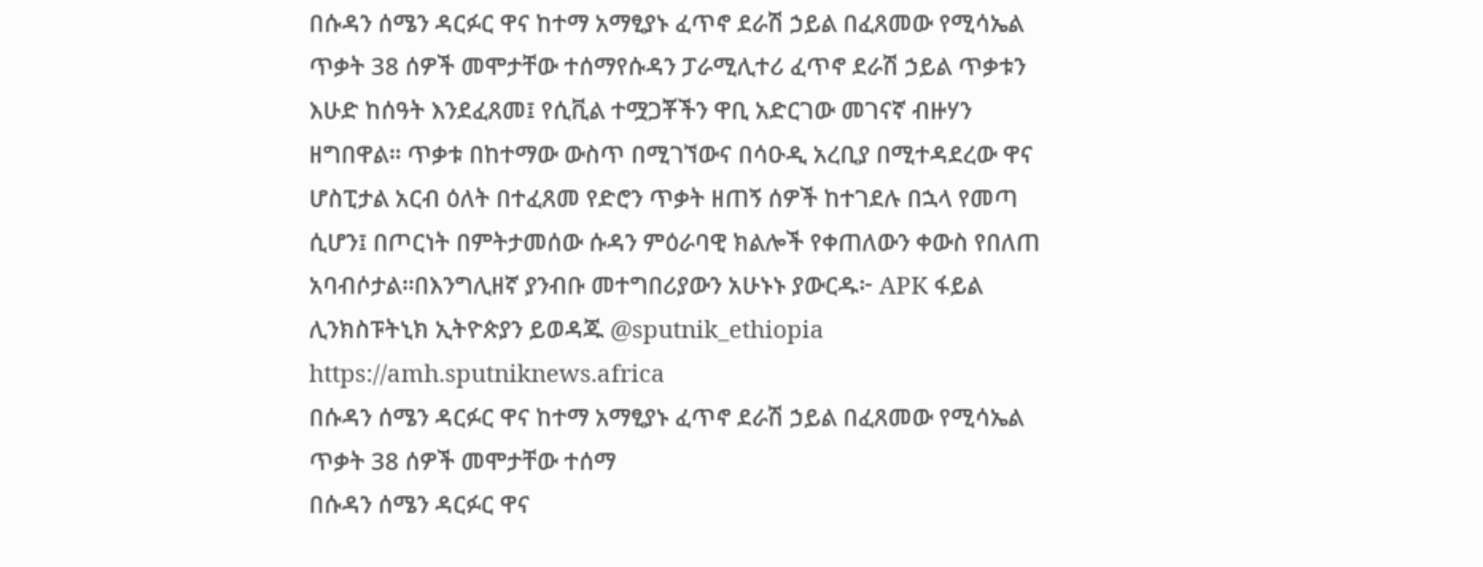በሱዳን ሰሜን ዳርፉር ዋና ከተማ አማፂያኑ ፈጥኖ ደራሽ ኃይል በፈጸመው የሚሳኤል ጥቃት 38 ሰዎች መሞታቸው ተሰማየሱዳን ፓራሚሊተሪ ፈጥኖ ደራሽ ኃይል ጥቃቱን እሁድ ከሰዓት እንደፈጸመ፤ የሲቪል ተሟጋቾችን ዋቢ አድርገው መገናኛ ብዙሃን ዘግበዋል። ጥቃቱ በከተማው ውስጥ በሚገኘውና በሳዑዲ አረቢያ በሚተዳደረው ዋና ሆስፒታል አርብ ዕለት በተፈጸመ የድሮን ጥቃት ዘጠኝ ሰዎች ከተገደሉ በኋላ የመጣ ሲሆን፤ በጦርነት በምትታመሰው ሱዳን ምዕራባዊ ክልሎች የቀጠለውን ቀውስ የበለጠ አባብሶታል።በእንግሊዘኛ ያንብቡ መተግበሪያውን አሁኑኑ ያውርዱ፦ APK ፋይል ሊንክስፑትኒክ ኢትዮጵያን ይወዳጁ @sputnik_ethiopia
https://amh.sputniknews.africa
በሱዳን ሰሜን ዳርፉር ዋና ከተማ አማፂያኑ ፈጥኖ ደራሽ ኃይል በፈጸመው የሚሳኤል ጥቃት 38 ሰዎች መሞታቸው ተሰማ
በሱዳን ሰሜን ዳርፉር ዋና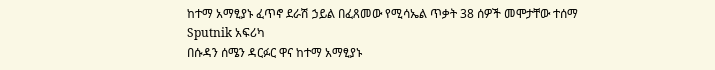ከተማ አማፂያኑ ፈጥኖ ደራሽ ኃይል በፈጸመው የሚሳኤል ጥቃት 38 ሰዎች መሞታቸው ተሰማ
Sputnik አፍሪካ
በሱዳን ሰሜን ዳርፉር ዋና ከተማ አማፂያኑ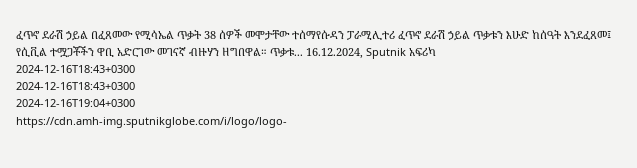ፈጥኖ ደራሽ ኃይል በፈጸመው የሚሳኤል ጥቃት 38 ሰዎች መሞታቸው ተሰማየሱዳን ፓራሚሊተሪ ፈጥኖ ደራሽ ኃይል ጥቃቱን እሁድ ከሰዓት እንደፈጸመ፤ የሲቪል ተሟጋቾችን ዋቢ አድርገው መገናኛ ብዙሃን ዘግበዋል። ጥቃቱ... 16.12.2024, Sputnik አፍሪካ
2024-12-16T18:43+0300
2024-12-16T18:43+0300
2024-12-16T19:04+0300
https://cdn.amh-img.sputnikglobe.com/i/logo/logo-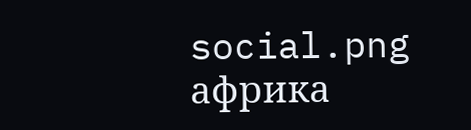social.png
африка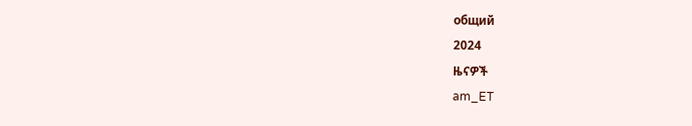общий
2024
ዜናዎች
am_ET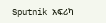Sputnik አፍሪካ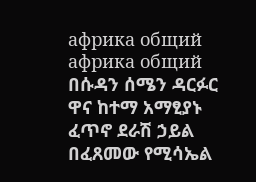африка общий
африка общий
በሱዳን ሰሜን ዳርፉር ዋና ከተማ አማፂያኑ ፈጥኖ ደራሽ ኃይል በፈጸመው የሚሳኤል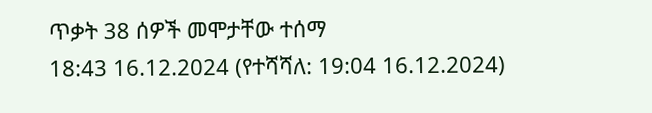ጥቃት 38 ሰዎች መሞታቸው ተሰማ
18:43 16.12.2024 (የተሻሻለ: 19:04 16.12.2024)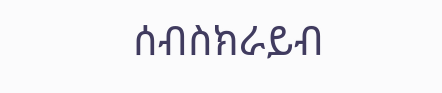ሰብስክራይብ